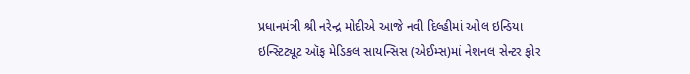પ્રધાનમંત્રી શ્રી નરેન્દ્ર મોદીએ આજે નવી દિલ્હીમાં ઓલ ઇન્ડિયા ઇન્સ્ટિટ્યૂટ ઑફ મેડિકલ સાયન્સિસ (એઈમ્સ)માં નેશનલ સેન્ટર ફોર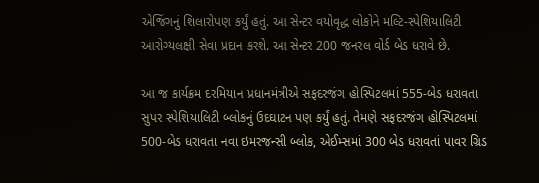એજિંગનું શિલારોપણ કર્યું હતું. આ સેન્ટર વયોવૃદ્ધ લોકોને મલ્ટિ-સ્પેશિયાલિટી આરોગ્યલક્ષી સેવા પ્રદાન કરશે. આ સેન્ટર 200 જનરલ વોર્ડ બેડ ધરાવે છે.

આ જ કાર્યક્રમ દરમિયાન પ્રધાનમંત્રીએ સફદરજંગ હોસ્પિટલમાં 555-બેડ ધરાવતા સુપર સ્પેશિયાલિટી બ્લોકનું ઉદઘાટન પણ કર્યું હતું. તેમણે સફદરજંગ હોસ્પિટલમાં 500-બેડ ધરાવતા નવા ઇમરજન્સી બ્લોક, એઈમ્સમાં 300 બેડ ધરાવતાં પાવર ગ્રિડ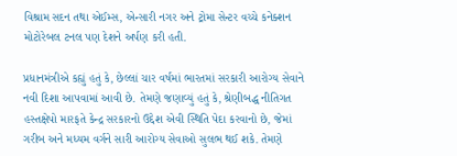વિશ્રામ સદન તથા એઈમ્સ, એન્સારી નગર અને ટ્રોમા સેન્ટર વચ્ચે કનેક્શન મોટોરેબલ ટનલ પણ દેશને અર્પણ કરી હતી.

પ્રધાનમંત્રીએ કહ્યું હતું કે, છેલ્લાં ચાર વર્ષમાં ભારતમાં સરકારી આરોગ્ય સેવાને નવી દિશા આપવામાં આવી છે. તેમણે જણાવ્યું હતું કે, શ્રેણીબદ્ધ નીતિગત હસ્તક્ષેપો મારફતે કેન્દ્ર સરકારનો ઉદ્દેશ એવી સ્થિતિ પેદા કરવાનો છે, જેમાં ગરીબ અને મધ્યમ વર્ગને સારી આરોગ્ય સેવાઓ સુલભ થઈ શકે. તેમણે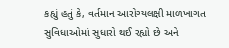કહ્યું હતું કે, વર્તમાન આરોગ્યલક્ષી માળખાગત સુવિધાઓમાં સુધારો થઈ રહ્યો છે અને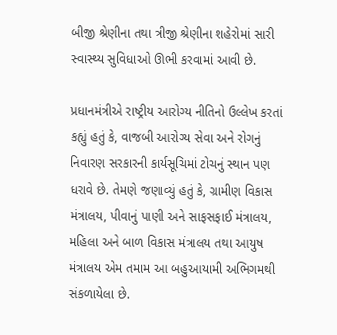બીજી શ્રેણીના તથા ત્રીજી શ્રેણીના શહેરોમાં સારી સ્વાસ્થ્ય સુવિધાઓ ઊભી કરવામાં આવી છે.

પ્રધાનમંત્રીએ રાષ્ટ્રીય આરોગ્ય નીતિનો ઉલ્લેખ કરતાં કહ્યું હતું કે, વાજબી આરોગ્ય સેવા અને રોગનું નિવારણ સરકારની કાર્યસૂચિમાં ટોચનું સ્થાન પણ ધરાવે છે. તેમણે જણાવ્યું હતું કે, ગ્રામીણ વિકાસ મંત્રાલય, પીવાનું પાણી અને સાફસફાઈ મંત્રાલય, મહિલા અને બાળ વિકાસ મંત્રાલય તથા આયુષ મંત્રાલય એમ તમામ આ બહુઆયામી અભિગમથી સંકળાયેલા છે.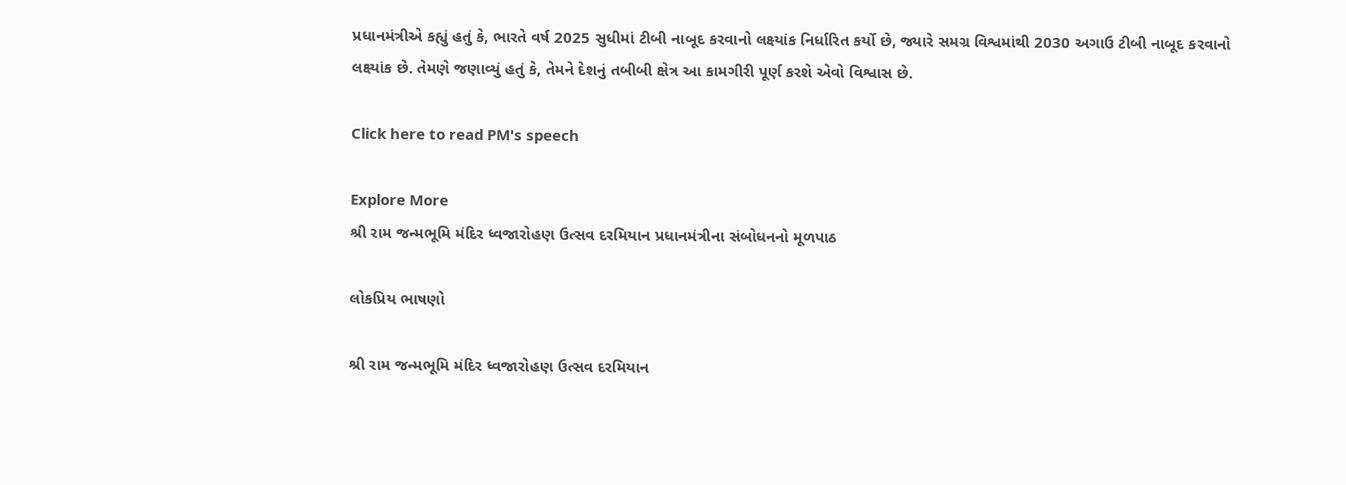પ્રધાનમંત્રીએ કહ્યું હતું કે, ભારતે વર્ષ 2025 સુધીમાં ટીબી નાબૂદ કરવાનો લક્ષ્યાંક નિર્ધારિત કર્યો છે, જ્યારે સમગ્ર વિશ્વમાંથી 2030 અગાઉ ટીબી નાબૂદ કરવાનો લક્ષ્યાંક છે. તેમણે જણાવ્યું હતું કે, તેમને દેશનું તબીબી ક્ષેત્ર આ કામગીરી પૂર્ણ કરશે એવો વિશ્વાસ છે.

Click here to read PM's speech

Explore More
શ્રી રામ જન્મભૂમિ મંદિર ધ્વજારોહણ ઉત્સવ દરમિયાન પ્રધાનમંત્રીના સંબોધનનો મૂળપાઠ

લોકપ્રિય ભાષણો

શ્રી રામ જન્મભૂમિ મંદિર ધ્વજારોહણ ઉત્સવ દરમિયાન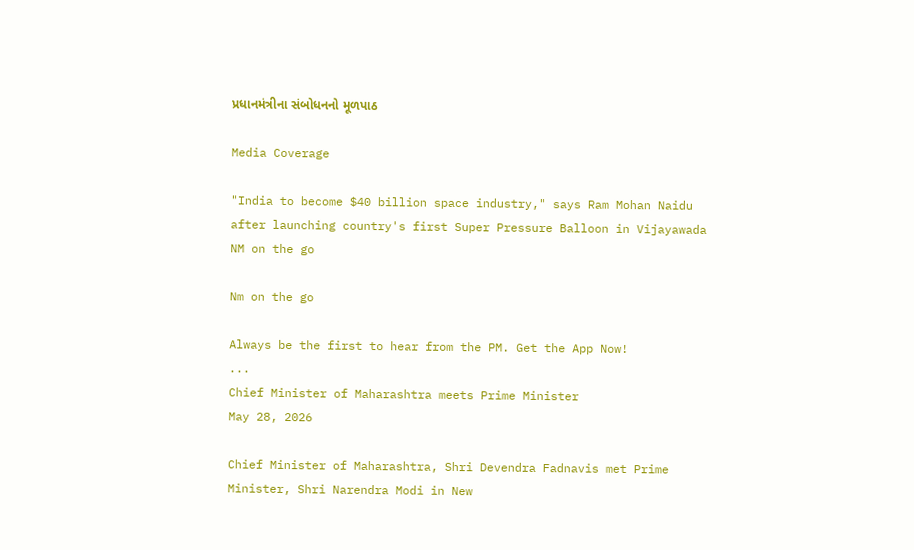પ્રધાનમંત્રીના સંબોધનનો મૂળપાઠ

Media Coverage

"India to become $40 billion space industry," says Ram Mohan Naidu after launching country's first Super Pressure Balloon in Vijayawada
NM on the go

Nm on the go

Always be the first to hear from the PM. Get the App Now!
...
Chief Minister of Maharashtra meets Prime Minister
May 28, 2026

Chief Minister of Maharashtra, Shri Devendra Fadnavis met Prime Minister, Shri Narendra Modi in New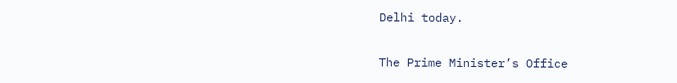Delhi today.

The Prime Minister’s Office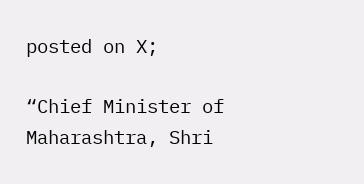posted on X;

“Chief Minister of Maharashtra, Shri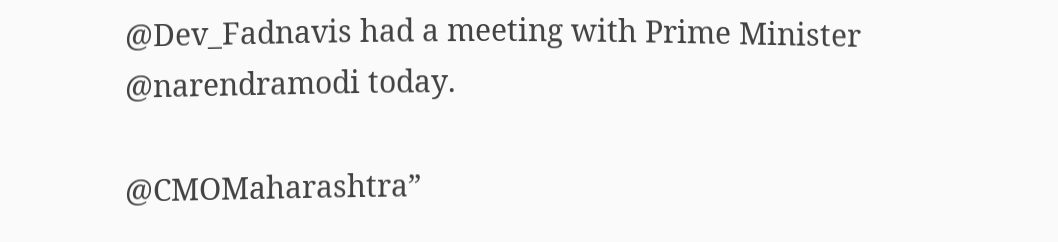@Dev_Fadnavis had a meeting with Prime Minister @narendramodi today.

@CMOMaharashtra”